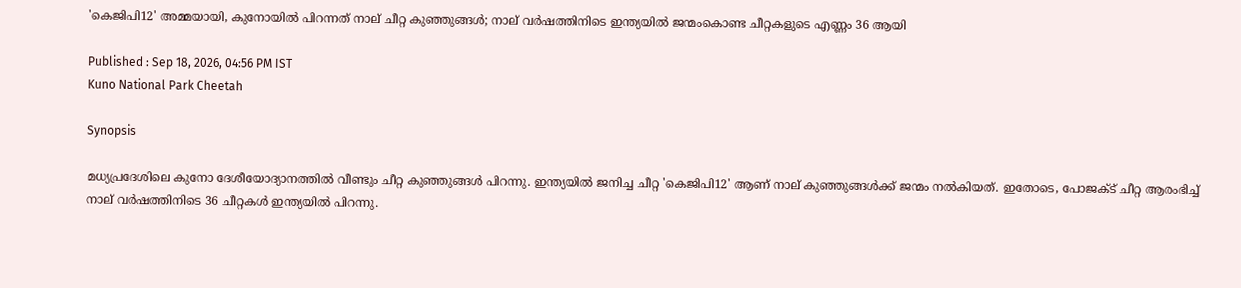'കെജിപി12' അമ്മയായി, കുനോയിൽ പിറന്നത് നാല് ചീറ്റ കുഞ്ഞുങ്ങൾ; നാല് വർഷത്തിനിടെ ഇന്ത്യയിൽ ജന്മംകൊണ്ട ചീറ്റകളുടെ എണ്ണം 36 ആയി

Published : Sep 18, 2026, 04:56 PM IST
Kuno National Park Cheetah

Synopsis

മധ്യപ്രദേശിലെ കുനോ ദേശീയോദ്യാനത്തിൽ വീണ്ടും ചീറ്റ കുഞ്ഞുങ്ങൾ പിറന്നു. ഇന്ത്യയിൽ ജനിച്ച ചീറ്റ 'കെജിപി12' ആണ് നാല് കുഞ്ഞുങ്ങൾക്ക് ജന്മം നൽകിയത്. ഇതോടെ, പോജക്ട് ചീറ്റ ആരംഭിച്ച് നാല് വർഷത്തിനിടെ 36 ചീറ്റകൾ ഇന്ത്യയിൽ പിറന്നു.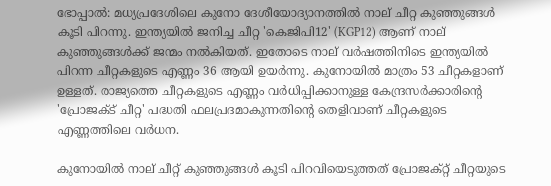ഭോപ്പാൽ: മധ്യപ്രദേശിലെ കുനോ ദേശീയോദ്യാനത്തിൽ നാല് ചീറ്റ കുഞ്ഞുങ്ങൾ കൂടി പിറന്നു. ഇന്ത്യയിൽ ജനിച്ച ചീറ്റ 'കെജിപി12' (KGP12) ആണ് നാല് കുഞ്ഞുങ്ങൾക്ക് ജന്മം നൽകിയത്. ഇതോടെ നാല് വർഷത്തിനിടെ ഇന്ത്യയിൽ പിറന്ന ചീറ്റകളുടെ എണ്ണം 36 ആയി ഉയർന്നു. കുനോയിൽ മാത്രം 53 ചീറ്റകളാണ് ഉള്ളത്. രാജ്യത്തെ ചീറ്റകളുടെ എണ്ണം വർധിപ്പിക്കാനുള്ള കേന്ദ്രസർക്കാരിൻ്റെ 'പ്രോജക്ട് ചീറ്റ' പദ്ധതി ഫലപ്രദമാകുന്നതിൻ്റെ തെളിവാണ് ചീറ്റകളുടെ എണ്ണത്തിലെ വർധന.

കുനോയിൽ നാല് ചീറ്റ് കുഞ്ഞുങ്ങൾ കൂടി പിറവിയെടുത്തത് പ്രോജക്റ്റ് ചീറ്റയുടെ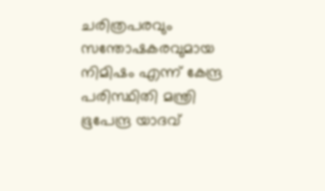ചരിത്രപരവും സന്തോഷകരവുമായ നിമിഷം എന്ന് കേന്ദ്ര പരിസ്ഥിതി മന്ത്രി ഭൂപേന്ദ്ര യാദവ്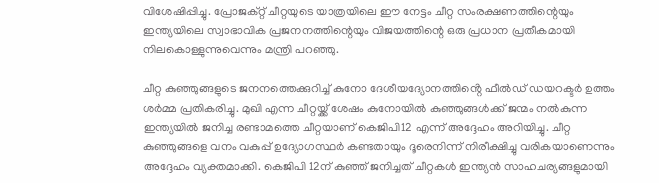വിശേഷിപ്പിച്ചു. പ്രോജക്റ്റ് ചീറ്റയുടെ യാത്രയിലെ ഈ നേട്ടം ചീറ്റ സംരക്ഷണത്തിന്റെയും ഇന്ത്യയിലെ സ്വാഭാവിക പ്രജനനത്തിന്റെയും വിജയത്തിന്റെ ഒരു പ്രധാന പ്രതീകമായി നിലകൊള്ളുന്നുവെന്നും മന്ത്രി പറഞ്ഞു.

ചീറ്റ കുഞ്ഞുങ്ങളുടെ ജനനത്തെക്കുറിച്ച് കുനോ ദേശീയദ്യോനത്തിൻ്റെ ഫീൽഡ് ഡയറക്ടർ ഉത്തം ശർമ്മ പ്രതികരിച്ചു. മുഖി എന്ന ചീറ്റയ്ക്ക് ശേഷം കുനോയിൽ കുഞ്ഞുങ്ങൾക്ക് ജന്മം നൽകുന്ന ഇന്ത്യയിൽ ജനിച്ച രണ്ടാമത്തെ ചീറ്റയാണ് കെജിപി12 എന്ന് അദ്ദേഹം അറിയിച്ചു. ചീറ്റ കുഞ്ഞുങ്ങളെ വനം വകുപ്പ് ഉദ്യോഗസ്ഥർ കണ്ടതായും ദൂരെനിന്ന് നിരീക്ഷിച്ചു വരികയാണെന്നും അദ്ദേഹം വ്യക്തമാക്കി. കെജിപി 12ന് കുഞ്ഞ് ജനിച്ചത് ചീറ്റകൾ ഇന്ത്യൻ സാഹചര്യങ്ങളുമായി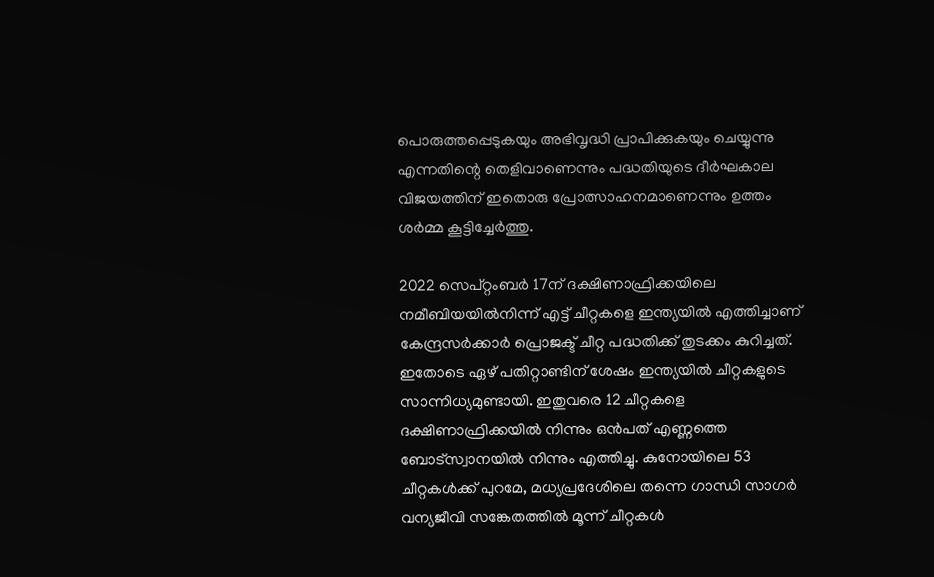പൊരുത്തപ്പെടുകയും അഭിവൃദ്ധി പ്രാപിക്കുകയും ചെയ്യുന്നു എന്നതിന്റെ തെളിവാണെന്നും പദ്ധതിയുടെ ദീർഘകാല വിജയത്തിന് ഇതൊരു പ്രോത്സാഹനമാണെന്നും ഉത്തം ശർമ്മ കൂട്ടിച്ചേർത്തു.

2022 സെപ്റ്റംബർ 17ന് ദക്ഷിണാഫ്രിക്കയിലെ നമീബിയയിൽനിന്ന് എട്ട് ചീറ്റകളെ ഇന്ത്യയിൽ എത്തിച്ചാണ് കേന്ദ്രസർക്കാർ പ്രൊജക്ട് ചീറ്റ പദ്ധതിക്ക് തുടക്കം കുറിച്ചത്. ഇതോടെ ഏഴ് പതിറ്റാണ്ടിന് ശേഷം ഇന്ത്യയിൽ ചീറ്റകളുടെ സാന്നിധ്യമുണ്ടായി. ഇതുവരെ 12 ചീറ്റകളെ ദക്ഷിണാഫ്രിക്കയിൽ നിന്നും ഒൻപത് എണ്ണത്തെ ബോട്സ്വാനയിൽ നിന്നും എത്തിച്ചു. കുനോയിലെ 53 ചീറ്റകൾക്ക് പുറമേ, മധ്യപ്രദേശിലെ തന്നെ ഗാന്ധി സാഗർ വന്യജീവി സങ്കേതത്തിൽ മൂന്ന് ചീറ്റകൾ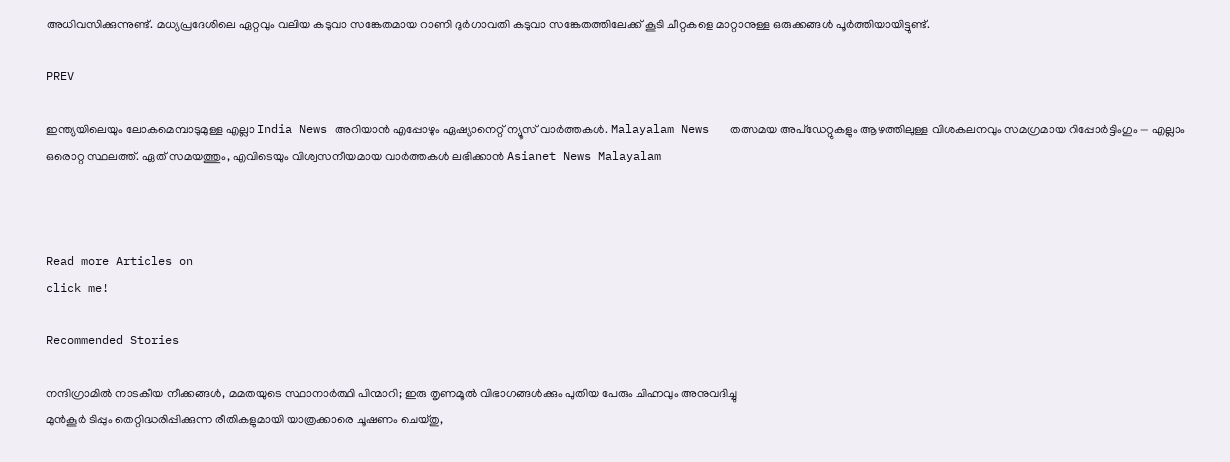അധിവസിക്കുന്നുണ്ട്. മധ്യപ്രദേശിലെ ഏറ്റവും വലിയ കടുവാ സങ്കേതമായ റാണി ദുർഗാവതി കടുവാ സങ്കേതത്തിലേക്ക് കൂടി ചീറ്റകളെ മാറ്റാനുള്ള ഒരുക്കങ്ങൾ പൂർത്തിയായിട്ടുണ്ട്.

PREV

ഇന്ത്യയിലെയും ലോകമെമ്പാടുമുള്ള എല്ലാ India News അറിയാൻ എപ്പോഴും ഏഷ്യാനെറ്റ് ന്യൂസ് വാർത്തകൾ. Malayalam News   തത്സമയ അപ്‌ഡേറ്റുകളും ആഴത്തിലുള്ള വിശകലനവും സമഗ്രമായ റിപ്പോർട്ടിംഗും — എല്ലാം ഒരൊറ്റ സ്ഥലത്ത്. ഏത് സമയത്തും, എവിടെയും വിശ്വസനീയമായ വാർത്തകൾ ലഭിക്കാൻ Asianet News Malayalam



Read more Articles on
click me!

Recommended Stories

നന്ദിഗ്രാമിൽ നാടകീയ നീക്കങ്ങൾ, മമതയുടെ സ്ഥാനാർത്ഥി പിന്മാറി; ഇരു തൃണമൂൽ വിഭാഗങ്ങൾക്കും പുതിയ പേരും ചിഹ്നവും അനുവദിച്ചു
മുൻകൂർ ടിപ്പും തെറ്റിദ്ധരിപ്പിക്കുന്ന രീതികളുമായി യാത്രക്കാരെ ചൂഷണം ചെയ്തു,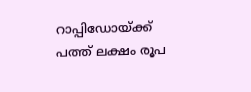റാപ്പിഡോയ്ക്ക് പത്ത് ലക്ഷം രൂപ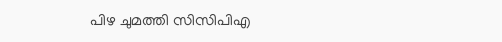പിഴ ചുമത്തി സിസിപിഎ